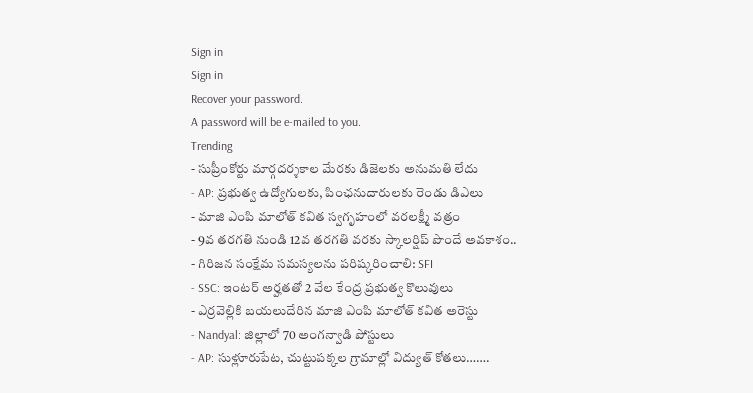Sign in
Sign in
Recover your password.
A password will be e-mailed to you.
Trending
- సుప్రీంకోర్టు మార్గదర్శకాల మేరకు డిజెలకు అనుమతి లేదు
- AP: ప్రభుత్వ ఉద్యోగులకు, పింఛనుదారులకు రెండు డిఎలు
- మాజి ఎంపి మాలోత్ కవిత స్వగృహంలో వరలక్ష్మీ వత్రం
- 9వ తరగతి నుండి 12వ తరగతి వరకు స్కాలర్షిప్ పొందే అవకాశం..
- గిరిజన సంక్షేమ సమస్యలను పరిష్కరించాలి: SFI
- SSC: ఇంటర్ అర్హతతో 2 వేల కేంద్ర ప్రభుత్వ కొలువులు
- ఎర్రవెల్లికి బయలుదేరిన మాజి ఎంపి మాలోత్ కవిత అరెస్టు
- Nandyal: జిల్లాలో 70 అంగన్వాడి పోస్టులు
- AP: సుళ్లూరుపేట, చుట్టుపక్కల గ్రామాల్లో విద్యుత్ కోతలు…….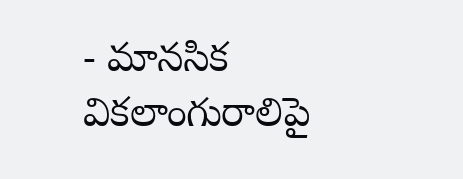- మానసిక వికలాంగురాలిపై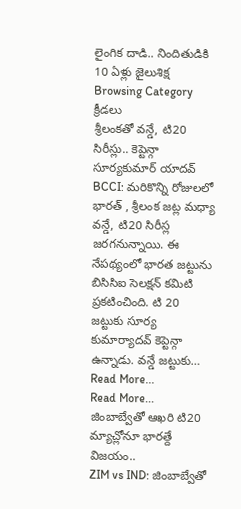లైంగిక దాడి.. నిందితుడికి 10 ఏళ్లు జైలుశిక్ష
Browsing Category
క్రీడలు
శ్రీలంకతో వన్డే, టి20 సిరీస్లు.. కెప్టెన్గా సూర్యకుమార్ యాదవ్
BCCI: మరికొన్ని రోజులలో భారత్ , శ్రీలంక జట్ల మధ్యా వన్డే, టి20 సిరీస్ల జరగనున్నాయి. ఈ నేపథ్యంలో భారత జట్టును బిసిసిఐ సెలక్షన్ కమిటి ప్రకటించింది. టి 20 జట్టుకు సూర్య కుమార్యాదవ్ కెప్టెన్గా ఉన్నాడు. వన్డే జట్టుకు…
Read More...
Read More...
జింబాబ్వేతో ఆఖరి టి20 మ్యాచ్లోనూ భారత్దే విజయం..
ZIM vs IND: జింబాబ్వేతో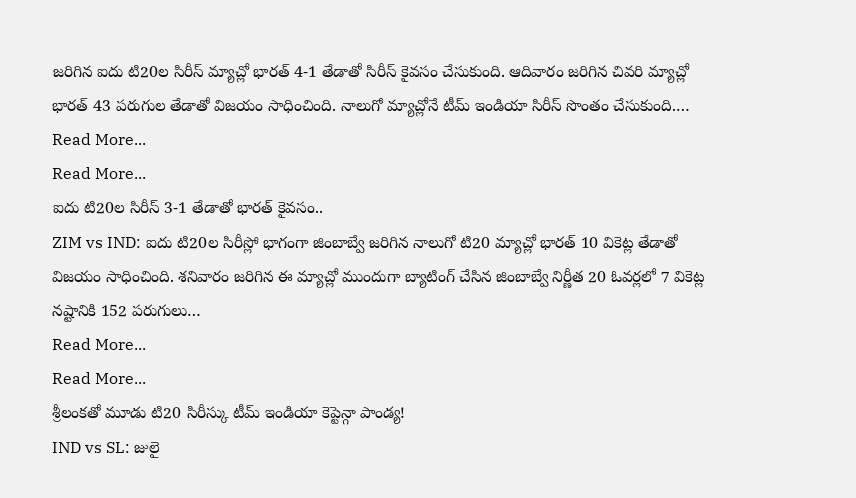జరిగిన ఐదు టి20ల సిరీస్ మ్యాచ్లో భారత్ 4-1 తేడాతో సిరీస్ కైవసం చేసుకుంది. ఆదివారం జరిగిన చివరి మ్యాచ్లో భారత్ 43 పరుగుల తేడాతో విజయం సాధించింది. నాలుగో మ్యాచ్లోనే టీమ్ ఇండియా సిరీస్ సొంతం చేసుకుంది.…
Read More...
Read More...
ఐదు టి20ల సిరీస్ 3-1 తేడాతో భారత్ కైవసం..
ZIM vs IND: ఐదు టి20ల సిరీస్లో భాగంగా జింబాబ్వే జరిగిన నాలుగో టి20 మ్యాచ్లో భారత్ 10 వికెట్ల తేడాతో విజయం సాధించింది. శనివారం జరిగిన ఈ మ్యాచ్లో ముందుగా బ్యాటింగ్ చేసిన జింబాబ్వే నిర్ణీత 20 ఓవర్లలో 7 వికెట్ల నష్టానికి 152 పరుగులు…
Read More...
Read More...
శ్రీలంకతో మూడు టి20 సిరీస్కు టీమ్ ఇండియా కెప్టెన్గా పాండ్య!
IND vs SL: జులై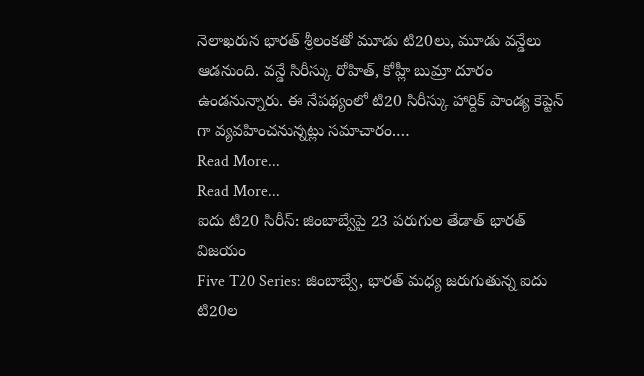నెలాఖరున భారత్ శ్రీలంకతో మూడు టి20లు, మూడు వన్డేలు ఆడనుంది. వన్డే సిరీస్కు రోహిత్, కోహ్లీ బుమ్రా దూరం ఉండనున్నారు. ఈ నేపథ్యంలో టి20 సిరీస్కు హార్దిక్ పాండ్య కెప్టెన్ గా వ్యవహించనున్నట్లు సమాచారం.…
Read More...
Read More...
ఐదు టి20 సిరీస్: జింబాబ్వేపై 23 పరుగుల తేడాత్ భారత్ విజయం
Five T20 Series: జింబాబ్వే, భారత్ మధ్య జరుగుతున్న ఐదు టి20ల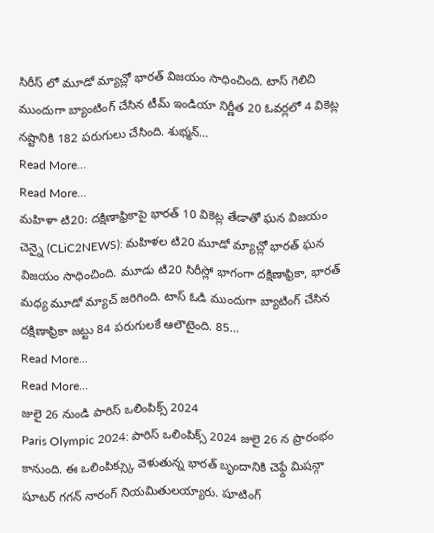సిరీస్ లో మూడో మ్యాచ్లో భారత్ విజయం సాధించింది. టాస్ గెలిచి ముందుగా బ్యాంటింగ్ చేసిన టీమ్ ఇండియా నిర్ణీత 20 ఓవర్లలో 4 వికెట్ల నష్టానికి 182 పరుగులు చేసింది. శుభ్మన్…
Read More...
Read More...
మహిళా టి20: దక్షిణాఫ్రికాపై భారత్ 10 వికెట్ల తేడాతో ఘన విజయం
చెన్నై (CLiC2NEWS): మహిళల టి20 మూడో మ్యాచ్లో భారత్ ఘన విజయం సాధించింది. మూడు టి20 సిరీస్లో భాగంగా దక్షిణాఫ్రికా, భారత్ మధ్య మూడో మ్యాచ్ జరిగింది. టాస్ ఓడి ముందుగా బ్యాటింగ్ చేసిన దక్షిణాఫ్రికా జట్టు 84 పరుగులకే ఆలౌటైంది. 85…
Read More...
Read More...
జులై 26 నుండి పారిస్ ఒలింపిక్స్ 2024
Paris Olympic 2024: పారిస్ ఒలింపిక్స్ 2024 జులై 26 న ప్రారంభం కానుంది. ఈ ఒలింపిక్స్కు వెళుతున్న భారత్ బృందానికి చెఫ్దే మిషన్గా షూటర్ గగన్ నారంగ్ నియమితులయ్యారు. షూటింగ్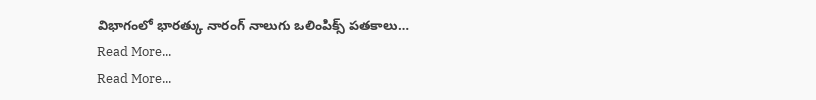విభాగంలో భారత్కు నారంగ్ నాలుగు ఒలింపిక్స్ పతకాలు…
Read More...
Read More...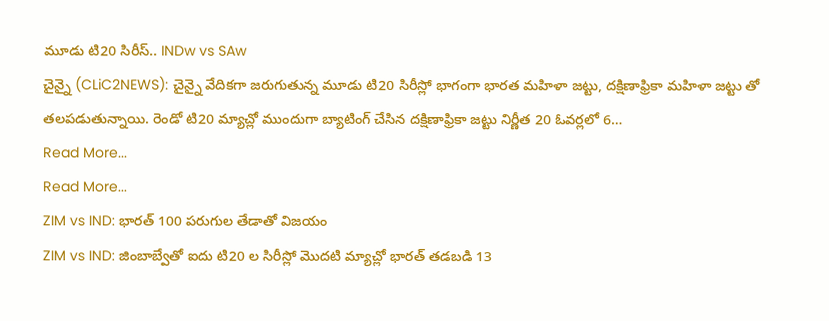మూడు టి20 సిరీస్.. INDw vs SAw
చైన్నై (CLiC2NEWS): చైన్నై వేదికగా జరుగుతున్న మూడు టి20 సిరీస్లో భాగంగా భారత మహిళా జట్టు, దక్షిణాఫ్రికా మహిళా జట్టు తో తలపడుతున్నాయి. రెండో టి20 మ్యాచ్లో ముందుగా బ్యాటింగ్ చేసిన దక్షిణాఫ్రికా జట్టు నిర్ణీత 20 ఓవర్లలో 6…
Read More...
Read More...
ZIM vs IND: భారత్ 100 పరుగుల తేడాతో విజయం
ZIM vs IND: జింబాబ్వేతో ఐదు టి20 ల సిరీస్లో మొదటి మ్యాచ్లో భారత్ తడబడి 13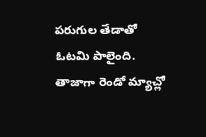పరుగుల తేడాతో ఓటమి పాలైంది. తాజాగా రెండో మ్యాచ్లో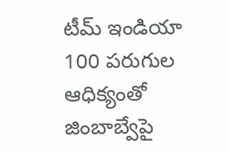టీమ్ ఇండియా 100 పరుగుల ఆధిక్యంతో జింబాబ్వేపై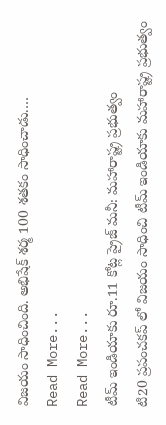విజయం సాధించింది. అభిషేక్ శర్మ 100 శతకం సాధించాడు.…
Read More...
Read More...
టీమ్ ఇండియాకు రూ.11 కోట్ల ప్రైజ్ మనీ: మహారాష్ట్ర ప్రభుత్వం
టి20 ప్రపంచకప్ లో విజయం సాధించి టీమ్ ఇండియాకు మహారాష్ట్ర ప్రభుత్వం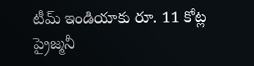టీమ్ ఇండియాకు రూ. 11 కోట్ల ప్రైజ్మనీ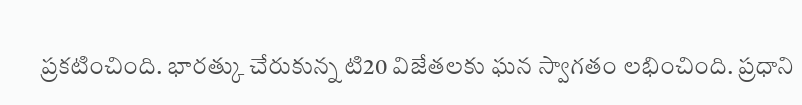ప్రకటించింది. భారత్కు చేరుకున్న టి20 విజేతలకు ఘన స్వాగతం లభించింది. ప్రధాని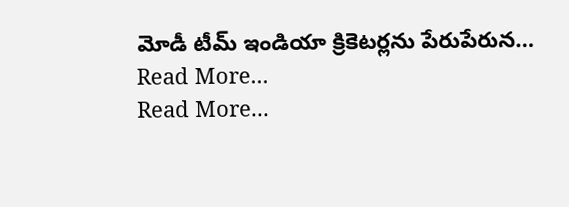మోడీ టీమ్ ఇండియా క్రికెటర్లను పేరుపేరున…
Read More...
Read More...